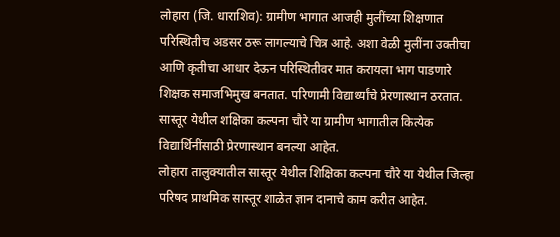लोहारा (जि. धाराशिव): ग्रामीण भागात आजही मुलींच्या शिक्षणात परिस्थितीच अडसर ठरू लागल्याचे चित्र आहे. अशा वेळी मुलींना उक्तीचा आणि कृतीचा आधार देऊन परिस्थितीवर मात करायला भाग पाडणारे शिक्षक समाजभिमुख बनतात. परिणामी विद्यार्थ्यांचे प्रेरणास्थान ठरतात. सास्तूर येथील शक्षिका कल्पना चौरे या ग्रामीण भागातील कित्येक विद्यार्थिनींसाठी प्रेरणास्थान बनल्या आहेत.
लोहारा तालुक्यातील सास्तूर येथील शिक्षिका कल्पना चौरे या येथील जिल्हा परिषद प्राथमिक सास्तूर शाळेत ज्ञान दानाचे काम करीत आहेत.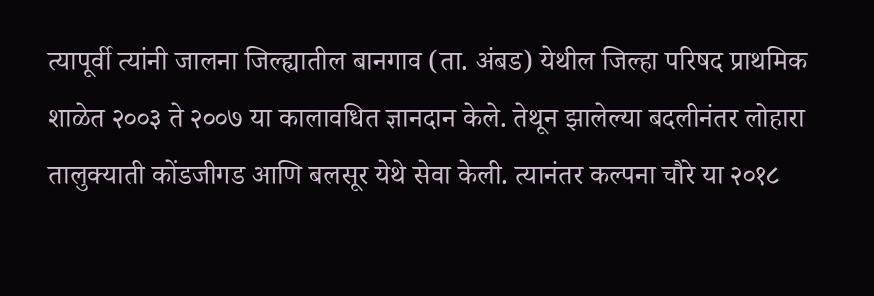त्यापूर्वी त्यांनी जालना जिल्ह्यातील बानगाव (ता. अंबड) येथील जिल्हा परिषद प्राथमिक शाळेत २००३ ते २००७ या कालावधित ज्ञानदान केले. तेथून झालेल्या बदलीनंतर लोहारा तालुक्याती कोंडजीगड आणि बलसूर येथे सेवा केली. त्यानंतर कल्पना चौरे या २०१८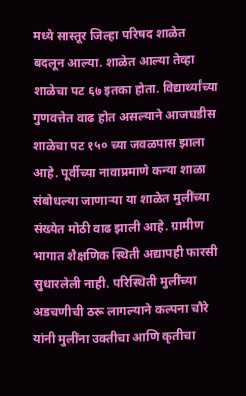मध्ये सास्तूर जिल्हा परिषद शाळेत बदलून आल्या. शाळेत आल्या तेव्हा शाळेचा पट ६७ इतका होता. विद्यार्थ्यांच्या गुणवत्तेत वाढ होत असल्याने आजघडीस शाळेचा पट १५० च्या जवळपास झाला आहे. पूर्वीच्या नावाप्रमाणे कन्या शाळा संबोधल्या जाणाऱ्या या शाळेत मुलींच्या संख्येत मोठी वाढ झाली आहे. ग्रामीण भागात शैक्षणिक स्थिती अद्यापही फारसी सुधारलेली नाही. परिस्थिती मुलींच्या अडचणीची ठरू लागल्याने कल्पना चौरे यांनी मुलींना उक्तीचा आणि कृतीचा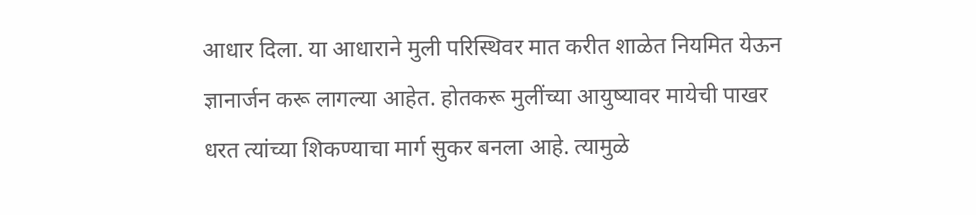आधार दिला. या आधाराने मुली परिस्थिवर मात करीत शाळेत नियमित येऊन ज्ञानार्जन करू लागल्या आहेत. होतकरू मुलींच्या आयुष्यावर मायेची पाखर धरत त्यांच्या शिकण्याचा मार्ग सुकर बनला आहे. त्यामुळे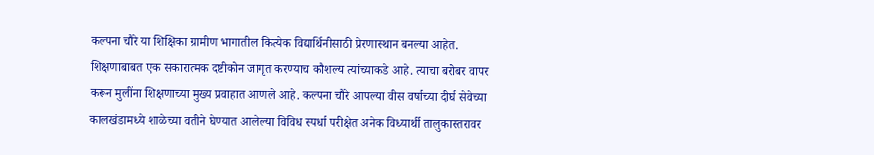कल्पना चौरे या शिक्षिका ग्रामीण भागातील कित्येक विद्यार्थिनीसाठी प्रेरणास्थान बनल्या आहेत. शिक्षणाबाबत एक सकारात्मक दष्टीकोन जागृत करण्याच कौशल्य त्यांच्याकडे आहे. त्याचा बरोबर वापर करून मुलींना शिक्षणाच्या मुख्य प्रवाहात आणले आहे. कल्पना चौरे आपल्या वीस वर्षाच्या दीर्घ सेवेच्या कालखंडामध्ये शाळेच्या वतीने घेण्यात आलेल्या विविध स्पर्धा परीक्षेत अनेक विध्यार्थी तालुकास्तरावर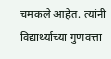चमकले आहेत. त्यांनी विद्यार्थ्याच्या गुणवत्ता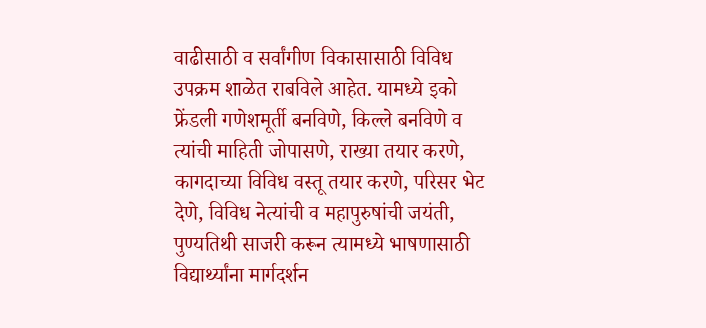वाढीसाठी व सर्वांगीण विकासासाठी विविध उपक्रम शाळेत राबविले आहेत. यामध्ये इको फ्रेंडली गणेशमूर्ती बनविणे, किल्ले बनविणे व त्यांची माहिती जोपासणे, राख्या तयार करणे, कागदाच्या विविध वस्तू तयार करणे, परिसर भेट देणे, विविध नेत्यांची व महापुरुषांची जयंती, पुण्यतिथी साजरी करून त्यामध्ये भाषणासाठी विद्यार्थ्यांना मार्गदर्शन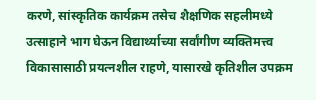करणे, सांस्कृतिक कार्यक्रम तसेच शैक्षणिक सहलीमध्ये उत्साहाने भाग घेऊन विद्यार्थ्याच्या सर्वांगीण व्यक्तिमत्त्व विकासासाठी प्रयत्नशील राहणे, यासारखे कृतिशील उपक्रम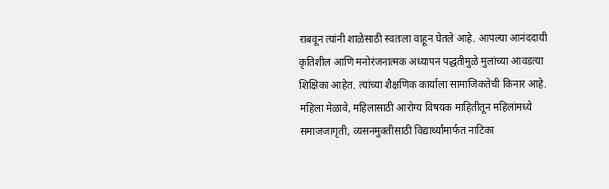राबवून त्यांनी शाळेसाठी स्वतःला वाहून घेतले आहे. आपल्या आनंददायी कृतिशील आणि मनोरंजनात्मक अध्यापन पद्धतीमुळे मुलांच्या आवडत्या शिक्षिका आहेत. त्यांच्या शैक्षणिक कार्याला सामाजिकतेची किनार आहे. महिला मेळावे, महिलासाठी आरोग्य विषयक माहितीतून महिलांमध्ये समाजजागृती, व्यसनमुक्तीसाठी विद्यार्थ्यांमार्फत नाटिका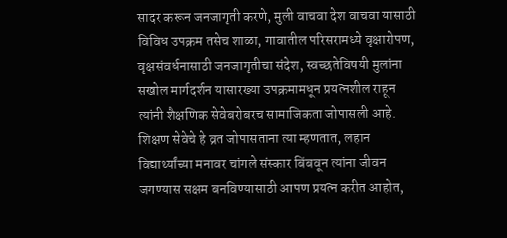सादर करून जनजागृती करणे, मुली वाचवा देश वाचवा यासाठी विविध उपक्रम तसेच शाळा, गावातील परिसरामध्ये वृक्षारोपण, वृक्षसंवर्धनासाठी जनजागृतीचा संदेश, स्वच्छतेविषयी मुलांना सखोल मार्गदर्शन यासारख्या उपक्रमामधून प्रयत्नशील राहून त्यांनी शैक्षणिक सेवेबरोबरच सामाजिकता जोपासली आहे. शिक्षण सेवेचे हे व्रत जोपासताना त्या म्हणतात, लहान विद्यार्थ्यांच्या मनावर चांगले संस्कार बिंबवून त्यांना जीवन जगण्यास सक्षम बनविण्यासाठी आपण प्रयत्न करीत आहोत,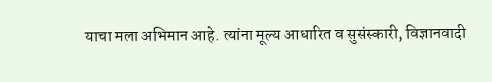याचा मला अभिमान आहे. त्यांना मूल्य आधारित व सुसंस्कारी, विज्ञानवादी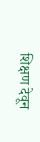शिक्षण देवून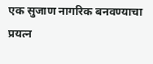एक सुजाण नागरिक बनवण्याचा प्रयत्न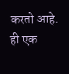करतो आहे. ही एक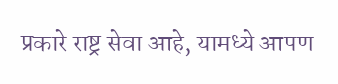प्रकारे राष्ट्र सेवा आहे, यामध्ये आपण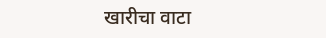खारीचा वाटा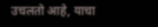उचलतो आहे, याचा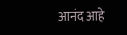आनंद आहे